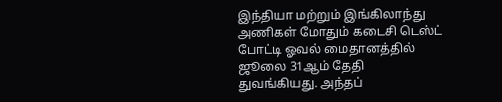இந்தியா மற்றும் இங்கிலாந்து அணிகள் மோதும் கடைசி டெஸ்ட் போட்டி ஓவல் மைதானத்தில் ஜூலை 31ஆம் தேதி துவங்கியது. அந்தப்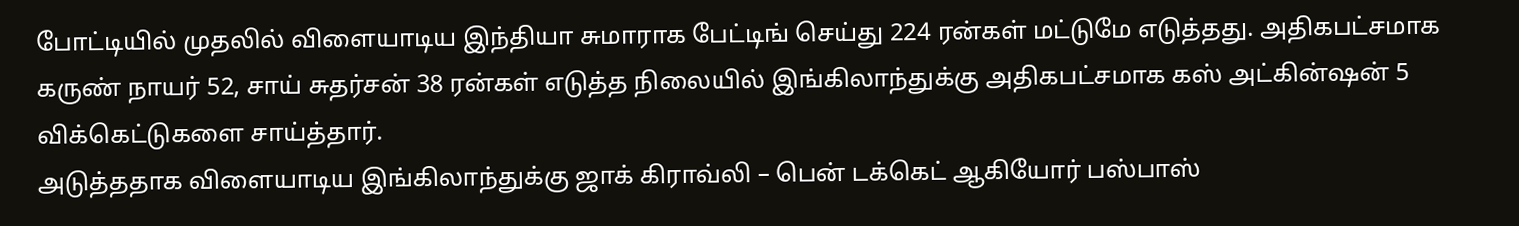போட்டியில் முதலில் விளையாடிய இந்தியா சுமாராக பேட்டிங் செய்து 224 ரன்கள் மட்டுமே எடுத்தது. அதிகபட்சமாக கருண் நாயர் 52, சாய் சுதர்சன் 38 ரன்கள் எடுத்த நிலையில் இங்கிலாந்துக்கு அதிகபட்சமாக கஸ் அட்கின்ஷன் 5 விக்கெட்டுகளை சாய்த்தார்.
அடுத்ததாக விளையாடிய இங்கிலாந்துக்கு ஜாக் கிராவ்லி – பென் டக்கெட் ஆகியோர் பஸ்பாஸ்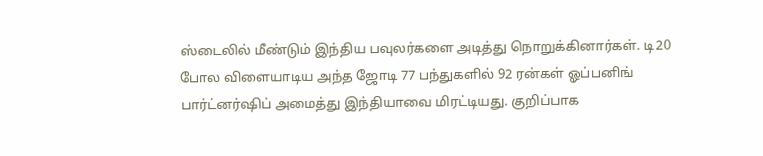ஸ்டைலில் மீண்டும் இந்திய பவுலர்களை அடித்து நொறுக்கினார்கள். டி20 போல விளையாடிய அந்த ஜோடி 77 பந்துகளில் 92 ரன்கள் ஓப்பனிங் பார்ட்னர்ஷிப் அமைத்து இந்தியாவை மிரட்டியது. குறிப்பாக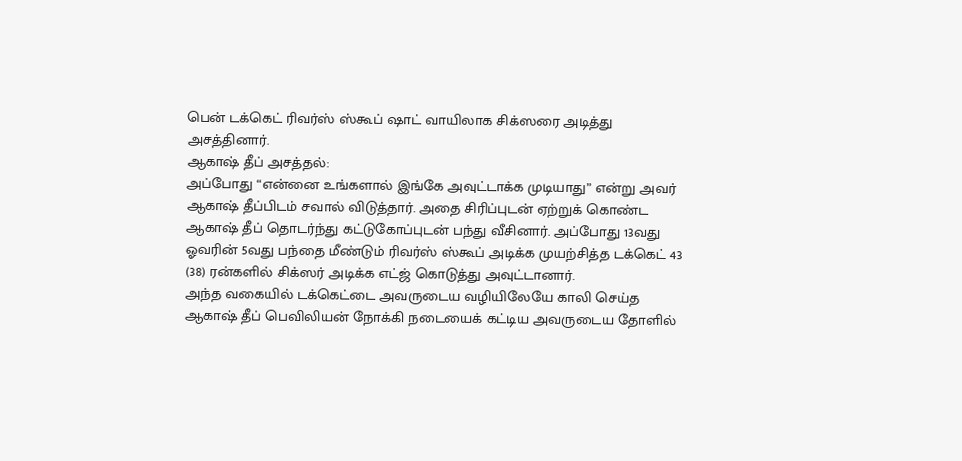பென் டக்கெட் ரிவர்ஸ் ஸ்கூப் ஷாட் வாயிலாக சிக்ஸரை அடித்து அசத்தினார்.
ஆகாஷ் தீப் அசத்தல்:
அப்போது “என்னை உங்களால் இங்கே அவுட்டாக்க முடியாது” என்று அவர் ஆகாஷ் தீப்பிடம் சவால் விடுத்தார். அதை சிரிப்புடன் ஏற்றுக் கொண்ட ஆகாஷ் தீப் தொடர்ந்து கட்டுகோப்புடன் பந்து வீசினார். அப்போது 13வது ஓவரின் 5வது பந்தை மீண்டும் ரிவர்ஸ் ஸ்கூப் அடிக்க முயற்சித்த டக்கெட் 43 (38) ரன்களில் சிக்ஸர் அடிக்க எட்ஜ் கொடுத்து அவுட்டானார்.
அந்த வகையில் டக்கெட்டை அவருடைய வழியிலேயே காலி செய்த ஆகாஷ் தீப் பெவிலியன் நோக்கி நடையைக் கட்டிய அவருடைய தோளில்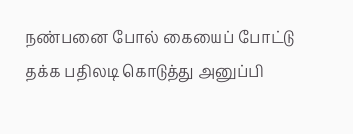நண்பனை போல் கையைப் போட்டு தக்க பதிலடி கொடுத்து அனுப்பி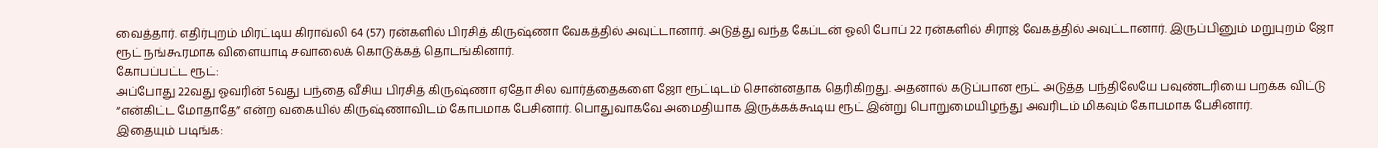வைத்தார். எதிர்புறம் மிரட்டிய கிராவ்லி 64 (57) ரன்களில் பிரசித் கிருஷ்ணா வேகத்தில் அவுட்டானார். அடுத்து வந்த கேப்டன் ஓலி போப் 22 ரன்களில் சிராஜ் வேகத்தில் அவுட்டானார். இருப்பினும் மறுபுறம் ஜோ ரூட் நங்கூரமாக விளையாடி சவாலைக் கொடுக்கத் தொடங்கினார்.
கோபப்பட்ட ரூட்:
அப்போது 22வது ஓவரின் 5வது பந்தை வீசிய பிரசித் கிருஷ்ணா ஏதோ சில வார்த்தைகளை ஜோ ரூட்டிடம் சொன்னதாக தெரிகிறது. அதனால் கடுப்பான ரூட் அடுத்த பந்திலேயே பவுண்டரியை பறக்க விட்டு “என்கிட்ட மோதாதே” என்ற வகையில் கிருஷ்ணாவிடம் கோபமாக பேசினார். பொதுவாகவே அமைதியாக இருக்கக்கூடிய ரூட் இன்று பொறுமையிழந்து அவரிடம் மிகவும் கோபமாக பேசினார்.
இதையும் படிங்க: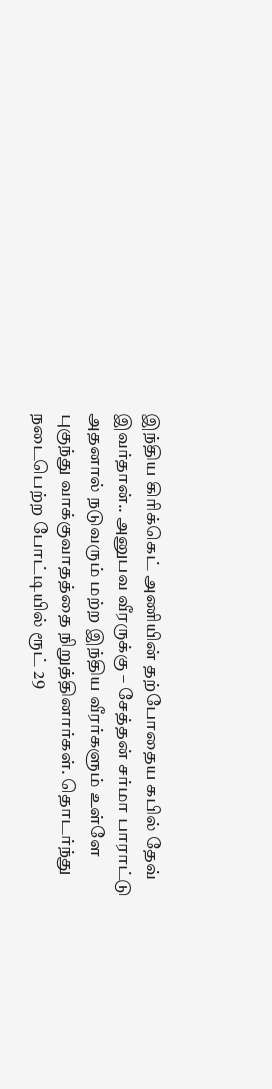இந்திய கிரிக்கெட் அணியின் தற்போதைய கபில் தேவ் இவர்தான்.. அனுபவ வீரருக்கு – சேத்தன் சர்மா பாராட்டு
அதனால் நடுவரும் மற்ற இந்திய வீரர்களும் உள்ளே புகுந்து வாக்குவாதத்தை நிறுத்தினார்கள். தொடர்ந்து நடைபெற்ற போட்டியில் ரூட் 29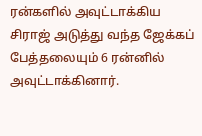ரன்களில் அவுட்டாக்கிய சிராஜ் அடுத்து வந்த ஜேக்கப் பேத்தலையும் 6 ரன்னில் அவுட்டாக்கினார்.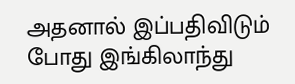அதனால் இப்பதிவிடும் போது இங்கிலாந்து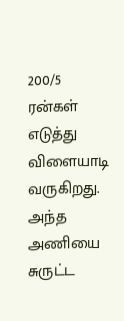200/5 ரன்கள் எடுத்து விளையாடி வருகிறது. அந்த அணியை சுருட்ட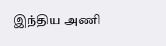இந்திய அணி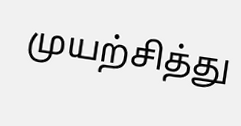முயற்சித்து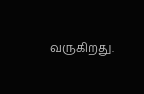வருகிறது.